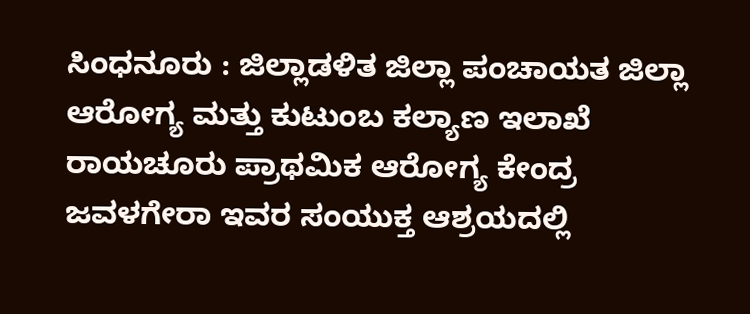ಸಿಂಧನೂರು : ಜಿಲ್ಲಾಡಳಿತ ಜಿಲ್ಲಾ ಪಂಚಾಯತ ಜಿಲ್ಲಾ ಆರೋಗ್ಯ ಮತ್ತು ಕುಟುಂಬ ಕಲ್ಯಾಣ ಇಲಾಖೆ ರಾಯಚೂರು ಪ್ರಾಥಮಿಕ ಆರೋಗ್ಯ ಕೇಂದ್ರ ಜವಳಗೇರಾ ಇವರ ಸಂಯುಕ್ತ ಆಶ್ರಯದಲ್ಲಿ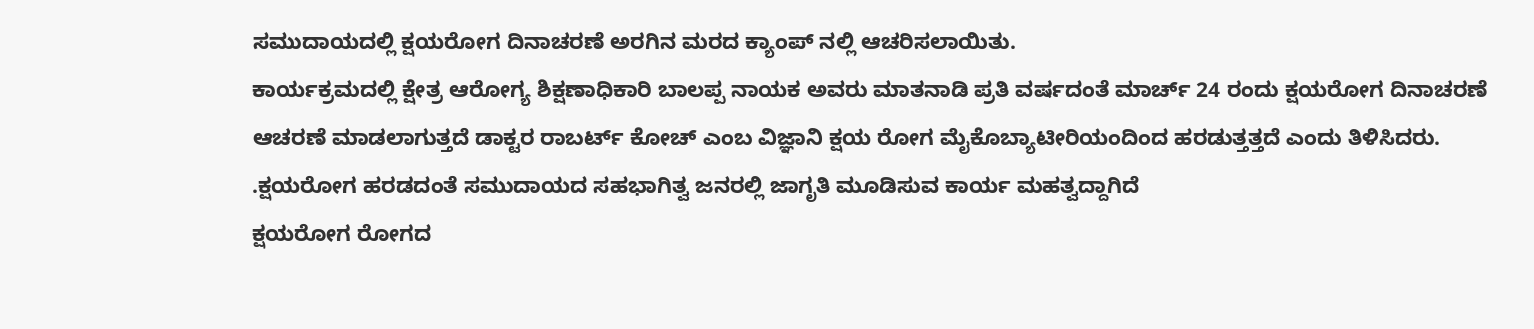ಸಮುದಾಯದಲ್ಲಿ ಕ್ಷಯರೋಗ ದಿನಾಚರಣೆ ಅರಗಿನ ಮರದ ಕ್ಯಾಂಪ್ ನಲ್ಲಿ ಆಚರಿಸಲಾಯಿತು.
ಕಾರ್ಯಕ್ರಮದಲ್ಲಿ ಕ್ಷೇತ್ರ ಆರೋಗ್ಯ ಶಿಕ್ಷಣಾಧಿಕಾರಿ ಬಾಲಪ್ಪ ನಾಯಕ ಅವರು ಮಾತನಾಡಿ ಪ್ರತಿ ವರ್ಷದಂತೆ ಮಾರ್ಚ್ 24 ರಂದು ಕ್ಷಯರೋಗ ದಿನಾಚರಣೆ ಆಚರಣೆ ಮಾಡಲಾಗುತ್ತದೆ ಡಾಕ್ಟರ ರಾಬರ್ಟ್ ಕೋಚ್ ಎಂಬ ವಿಜ್ಞಾನಿ ಕ್ಷಯ ರೋಗ ಮೈಕೊಬ್ಯಾಟೀರಿಯಂದಿಂದ ಹರಡುತ್ತತ್ತದೆ ಎಂದು ತಿಳಿಸಿದರು. .ಕ್ಷಯರೋಗ ಹರಡದಂತೆ ಸಮುದಾಯದ ಸಹಭಾಗಿತ್ವ ಜನರಲ್ಲಿ ಜಾಗೃತಿ ಮೂಡಿಸುವ ಕಾರ್ಯ ಮಹತ್ವದ್ದಾಗಿದೆ
ಕ್ಷಯರೋಗ ರೋಗದ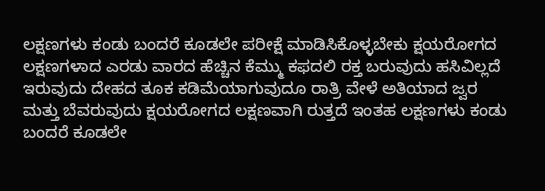ಲಕ್ಷಣಗಳು ಕಂಡು ಬಂದರೆ ಕೂಡಲೇ ಪರೀಕ್ಷೆ ಮಾಡಿಸಿಕೊಳ್ಳಬೇಕು ಕ್ಷಯರೋಗದ ಲಕ್ಷಣಗಳಾದ ಎರಡು ವಾರದ ಹೆಚ್ಚಿನ ಕೆಮ್ಮು ಕಫದಲಿ ರಕ್ತ ಬರುವುದು ಹಸಿವಿಲ್ಲದೆ ಇರುವುದು ದೇಹದ ತೂಕ ಕಡಿಮೆಯಾಗುವುದೂ ರಾತ್ರಿ ವೇಳೆ ಅತಿಯಾದ ಜ್ವರ ಮತ್ತು ಬೆವರುವುದು ಕ್ಷಯರೋಗದ ಲಕ್ಷಣವಾಗಿ ರುತ್ತದೆ ಇಂತಹ ಲಕ್ಷಣಗಳು ಕಂಡು ಬಂದರೆ ಕೂಡಲೇ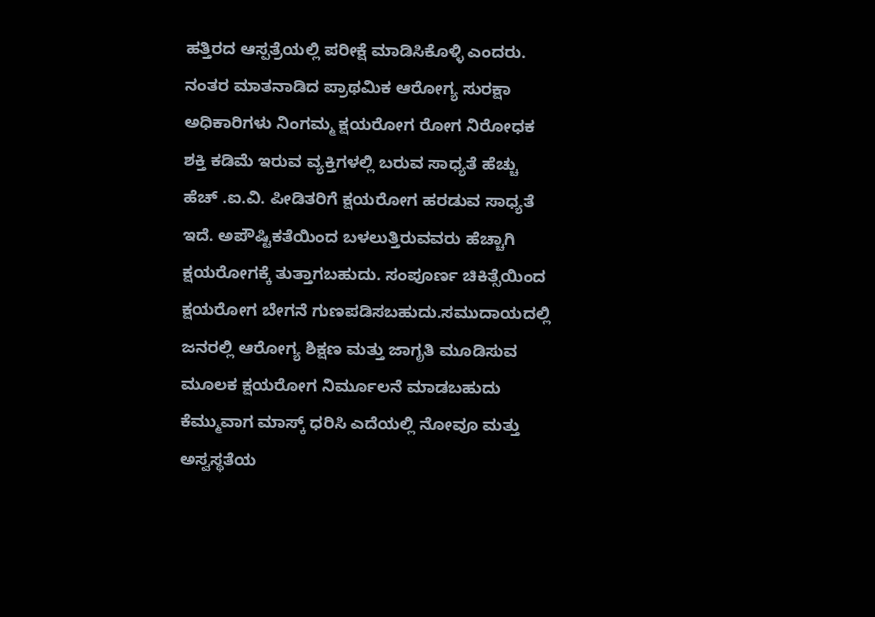ಹತ್ತಿರದ ಆಸ್ಪತ್ರೆಯಲ್ಲಿ ಪರೀಕ್ಷೆ ಮಾಡಿಸಿಕೊಳ್ಳಿ ಎಂದರು.
ನಂತರ ಮಾತನಾಡಿದ ಪ್ರಾಥಮಿಕ ಆರೋಗ್ಯ ಸುರಕ್ಷಾ ಅಧಿಕಾರಿಗಳು ನಿಂಗಮ್ಮ ಕ್ಷಯರೋಗ ರೋಗ ನಿರೋಧಕ ಶಕ್ತಿ ಕಡಿಮೆ ಇರುವ ವ್ಯಕ್ತಿಗಳಲ್ಲಿ ಬರುವ ಸಾಧ್ಯತೆ ಹೆಚ್ಚು ಹೆಚ್ .ಐ.ವಿ. ಪೀಡಿತರಿಗೆ ಕ್ಷಯರೋಗ ಹರಡುವ ಸಾಧ್ಯತೆ ಇದೆ. ಅಪೌಷ್ಟಿಕತೆಯಿಂದ ಬಳಲುತ್ತಿರುವವರು ಹೆಚ್ಚಾಗಿ ಕ್ಷಯರೋಗಕ್ಕೆ ತುತ್ತಾಗಬಹುದು. ಸಂಪೂರ್ಣ ಚಿಕಿತ್ಸೆಯಿಂದ ಕ್ಷಯರೋಗ ಬೇಗನೆ ಗುಣಪಡಿಸಬಹುದು.ಸಮುದಾಯದಲ್ಲಿ ಜನರಲ್ಲಿ ಆರೋಗ್ಯ ಶಿಕ್ಷಣ ಮತ್ತು ಜಾಗೃತಿ ಮೂಡಿಸುವ ಮೂಲಕ ಕ್ಷಯರೋಗ ನಿರ್ಮೂಲನೆ ಮಾಡಬಹುದು ಕೆಮ್ಮುವಾಗ ಮಾಸ್ಕ್ ಧರಿಸಿ ಎದೆಯಲ್ಲಿ ನೋವೂ ಮತ್ತು ಅಸ್ವಸ್ಥತೆಯ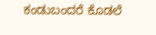ಕಂಡುಬಂದರೆ ಕೊಡಲೆ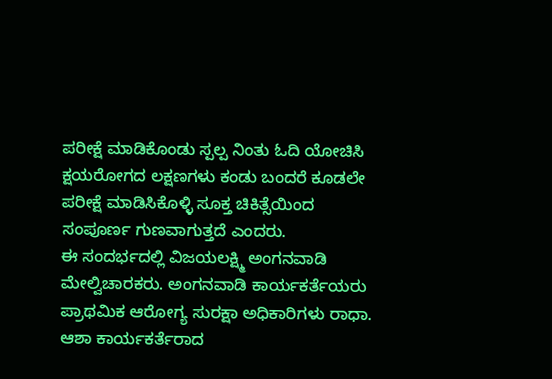ಪರೀಕ್ಷೆ ಮಾಡಿಕೊಂಡು ಸ್ಪಲ್ಪ ನಿಂತು ಓದಿ ಯೋಚಿಸಿ ಕ್ಷಯರೋಗದ ಲಕ್ಷಣಗಳು ಕಂಡು ಬಂದರೆ ಕೂಡಲೇ ಪರೀಕ್ಷೆ ಮಾಡಿಸಿಕೊಳ್ಳಿ ಸೂಕ್ತ ಚಿಕಿತ್ಸೆಯಿಂದ ಸಂಪೂರ್ಣ ಗುಣವಾಗುತ್ತದೆ ಎಂದರು.
ಈ ಸಂದರ್ಭದಲ್ಲಿ ವಿಜಯಲಕ್ಷ್ಮಿ ಅಂಗನವಾಡಿ ಮೇಲ್ವಿಚಾರಕರು. ಅಂಗನವಾಡಿ ಕಾರ್ಯಕರ್ತೆಯರು ಪ್ರಾಥಮಿಕ ಆರೋಗ್ಯ ಸುರಕ್ಷಾ ಅಧಿಕಾರಿಗಳು ರಾಧಾ. ಆಶಾ ಕಾರ್ಯಕರ್ತೆರಾದ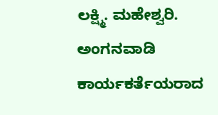ಲಕ್ಷ್ಮಿ. ಮಹೇಶ್ವರಿ. ಅಂಗನವಾಡಿ ಕಾರ್ಯಕರ್ತೆಯರಾದ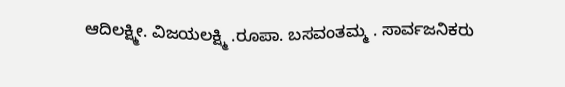ಆದಿಲಕ್ಷ್ಮೀ. ವಿಜಯಲಕ್ಷ್ಮಿ .ರೂಪಾ. ಬಸವಂತಮ್ಮ . ಸಾರ್ವಜನಿಕರು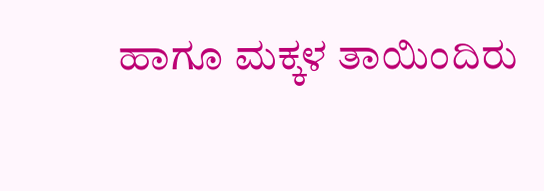ಹಾಗೂ ಮಕ್ಕಳ ತಾಯಿಂದಿರು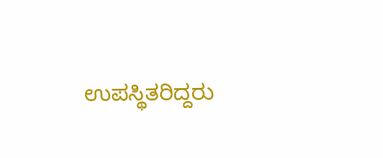ಉಪಸ್ಥಿತರಿದ್ದರು